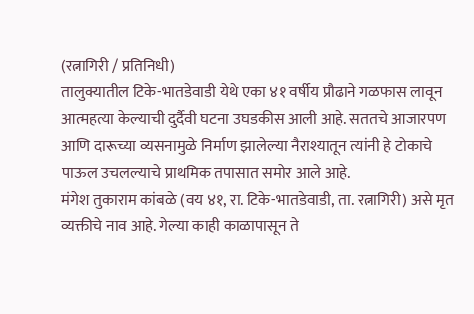(रत्नागिरी / प्रतिनिधी)
तालुक्यातील टिके-भातडेवाडी येथे एका ४१ वर्षीय प्रौढाने गळफास लावून आत्महत्या केल्याची दुर्दैवी घटना उघडकीस आली आहे. सततचे आजारपण आणि दारूच्या व्यसनामुळे निर्माण झालेल्या नैराश्यातून त्यांनी हे टोकाचे पाऊल उचलल्याचे प्राथमिक तपासात समोर आले आहे.
मंगेश तुकाराम कांबळे (वय ४१, रा. टिके-भातडेवाडी, ता. रत्नागिरी) असे मृत व्यक्तीचे नाव आहे. गेल्या काही काळापासून ते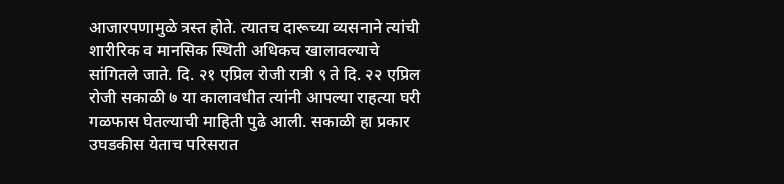आजारपणामुळे त्रस्त होते. त्यातच दारूच्या व्यसनाने त्यांची शारीरिक व मानसिक स्थिती अधिकच खालावल्याचे सांगितले जाते. दि. २१ एप्रिल रोजी रात्री ९ ते दि. २२ एप्रिल रोजी सकाळी ७ या कालावधीत त्यांनी आपल्या राहत्या घरी गळफास घेतल्याची माहिती पुढे आली. सकाळी हा प्रकार उघडकीस येताच परिसरात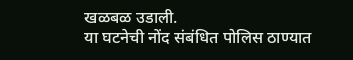खळबळ उडाली.
या घटनेची नोंद संबंधित पोलिस ठाण्यात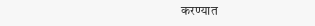करण्यात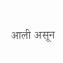आली असून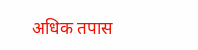अधिक तपास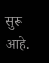सुरू आहे.